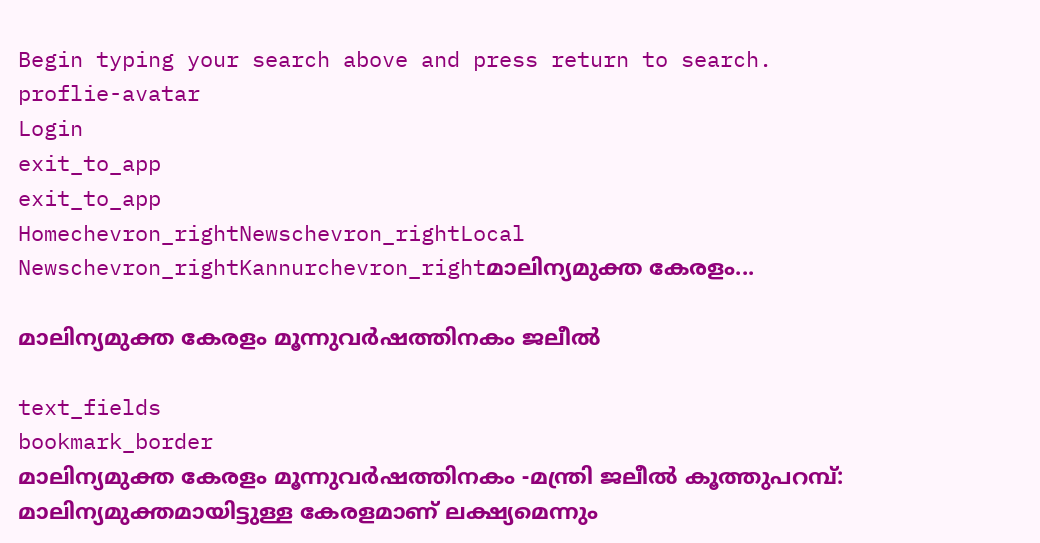Begin typing your search above and press return to search.
proflie-avatar
Login
exit_to_app
exit_to_app
Homechevron_rightNewschevron_rightLocal Newschevron_rightKannurchevron_rightമാലിന്യമുക്ത കേരളം...

മാലിന്യമുക്ത കേരളം മൂന്നുവർഷത്തിനകം ജലീൽ

text_fields
bookmark_border
മാലിന്യമുക്ത കേരളം മൂന്നുവർഷത്തിനകം -മന്ത്രി ജലീൽ കൂത്തുപറമ്പ്: മാലിന്യമുക്തമായിട്ടുള്ള കേരളമാണ് ലക്ഷ്യമെന്നും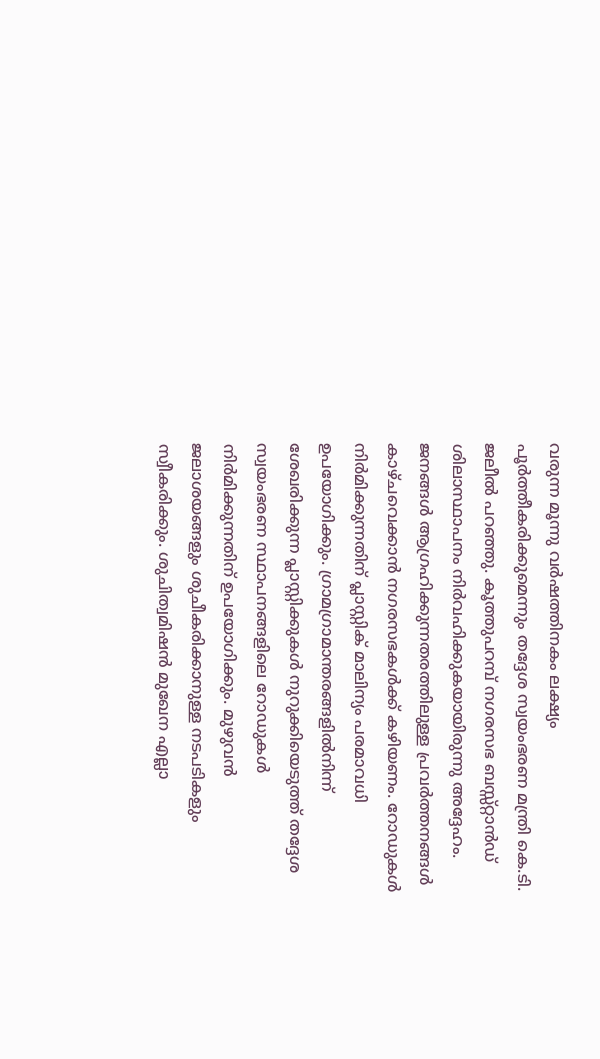വരുന്ന മൂന്നു വർഷത്തിനകം ലക്ഷ്യം പൂർത്തീകരിക്കുമെന്നും തദ്ദേശ സ്വയംഭരണ മന്ത്രി കെ.ടി. ജലീൽ പറഞ്ഞു. കൂത്തുപറമ്പ് നഗരസഭ ബസ്സ്റ്റാൻഡ് ശിലാസ്ഥാപനം നിർവഹിക്കുകയായിരുന്നു അദ്ദേഹം. ജനങ്ങൾ ആഗ്രഹിക്കുന്നതരത്തിലുള്ള പ്രവർത്തനങ്ങൾ കാഴ്ചവെക്കാൻ നഗരസഭകൾക്ക് കഴിയണം. റോഡുകൾ നിർമിക്കുന്നതിന് പ്ലാസ്റ്റിക് മാലിന്യം പരമാവധി ഉപയോഗിക്കും. ഗ്രാമഗ്രാമാന്തരങ്ങളിൽനിന്ന് ശേഖരിക്കുന്ന പ്ലാസ്റ്റിക്കുകൾ നുറുക്കിയെടുത്ത് തദ്ദേശ സ്വയംഭരണ സ്ഥാപനങ്ങളിലെ റോഡുകൾ നിർമിക്കുന്നതിന് ഉപയോഗിക്കും. മുഴുവൻ ജലാശയങ്ങളും ശുചീകരിക്കാനുള്ള നടപടികളും സ്വീകരിക്കും. ശുചിത്വമിഷൻ മുഖേന എല്ലാ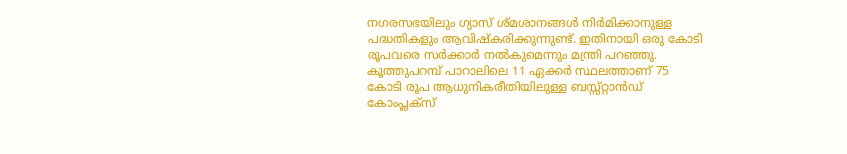നഗരസഭയിലും ഗ്യാസ് ശ്മശാനങ്ങൾ നിർമിക്കാനുള്ള പദ്ധതികളും ആവിഷ്കരിക്കുന്നുണ്ട്. ഇതിനായി ഒരു കോടി രൂപവരെ സർക്കാർ നൽകുമെന്നും മന്ത്രി പറഞ്ഞു. കൂത്തുപറമ്പ് പാറാലിലെ 11 ഏക്കർ സ്ഥലത്താണ് 75 കോടി രൂപ ആധുനികരീതിയിലുള്ള ബസ്സ്റ്റാൻഡ് കോംപ്ലക്സ്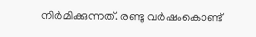നിർമിക്കുന്നത്. രണ്ടു വർഷംകൊണ്ട്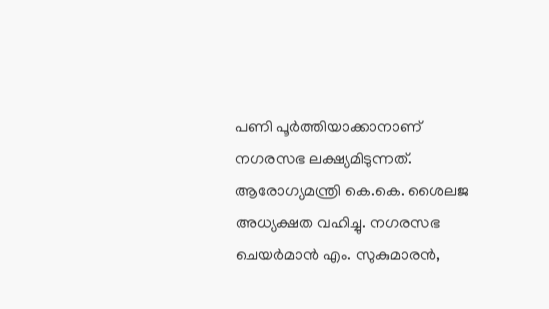പണി പൂർത്തിയാക്കാനാണ് നഗരസഭ ലക്ഷ്യമിടുന്നത്. ആരോഗ്യമന്ത്രി കെ.കെ. ശൈലജ അധ്യക്ഷത വഹിച്ചു. നഗരസഭ ചെയർമാൻ എം. സുകുമാരൻ,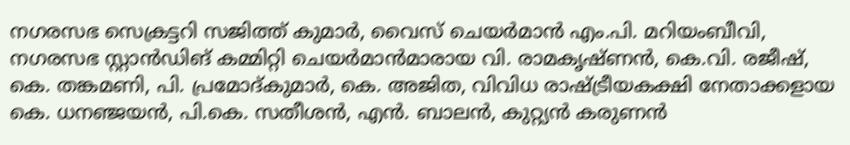നഗരസഭ സെക്രട്ടറി സജിത്ത് കുമാർ, വൈസ് ചെയർമാൻ എം.പി. മറിയംബീവി, നഗരസഭ സ്റ്റാൻഡിങ് കമ്മിറ്റി ചെയർമാൻമാരായ വി. രാമകൃഷ്ണൻ, കെ.വി. രജീഷ്, കെ. തങ്കമണി, പി. പ്രമോദ്കുമാർ, കെ. അജിത, വിവിധ രാഷ്ട്രീയകക്ഷി നേതാക്കളായ കെ. ധനഞ്ജയൻ, പി.കെ. സതീശൻ, എൻ. ബാലൻ, കുറ്റ്യൻ കരുണൻ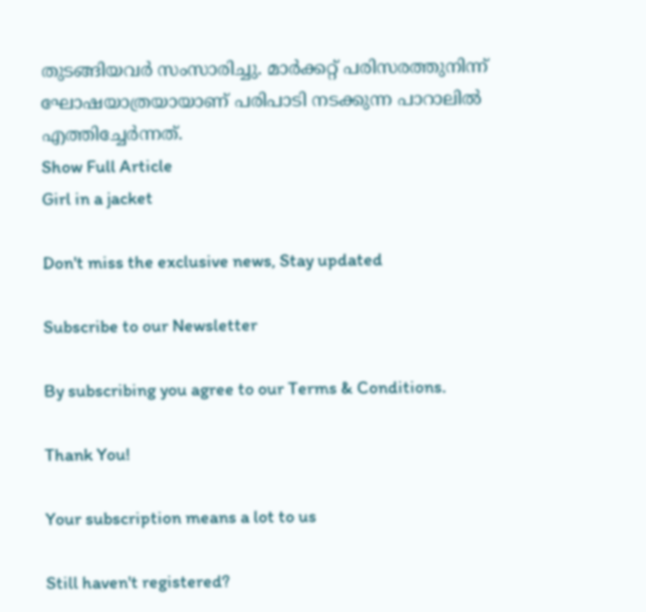തുടങ്ങിയവർ സംസാരിച്ചു. മാർക്കറ്റ് പരിസരത്തുനിന്ന് ഘോഷയാത്രയായാണ് പരിപാടി നടക്കുന്ന പാറാലിൽ എത്തിച്ചേർന്നത്.
Show Full Article
Girl in a jacket

Don't miss the exclusive news, Stay updated

Subscribe to our Newsletter

By subscribing you agree to our Terms & Conditions.

Thank You!

Your subscription means a lot to us

Still haven't registered?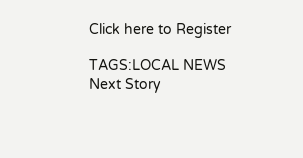Click here to Register

TAGS:LOCAL NEWS
Next Story